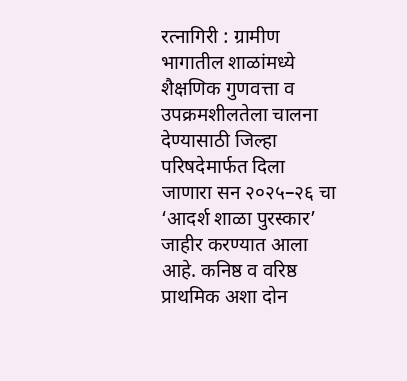रत्नागिरी : ग्रामीण भागातील शाळांमध्ये शैक्षणिक गुणवत्ता व उपक्रमशीलतेला चालना देण्यासाठी जिल्हा परिषदेमार्फत दिला जाणारा सन २०२५–२६ चा ‘आदर्श शाळा पुरस्कार’ जाहीर करण्यात आला आहे. कनिष्ठ व वरिष्ठ प्राथमिक अशा दोन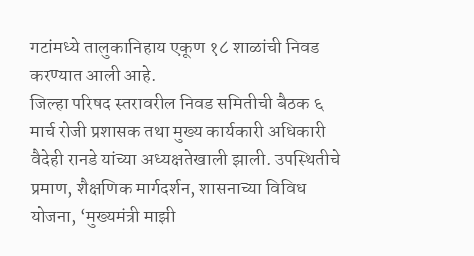गटांमध्ये तालुकानिहाय एकूण १८ शाळांची निवड करण्यात आली आहे.
जिल्हा परिषद स्तरावरील निवड समितीची बैठक ६ मार्च रोजी प्रशासक तथा मुख्य कार्यकारी अधिकारी वैदेही रानडे यांच्या अध्यक्षतेखाली झाली. उपस्थितीचे प्रमाण, शैक्षणिक मार्गदर्शन, शासनाच्या विविध योजना, ‘मुख्यमंत्री माझी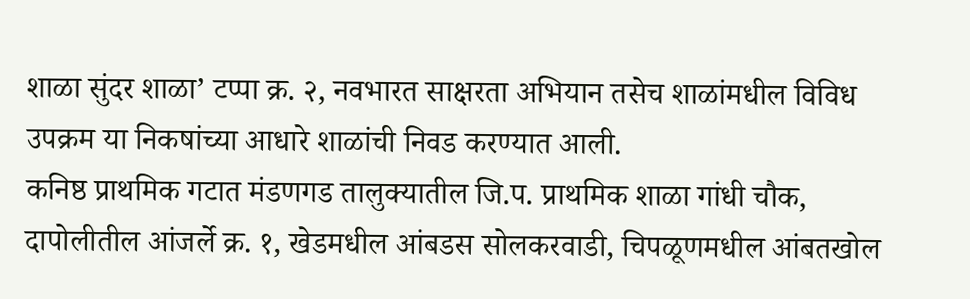शाळा सुंदर शाळा’ टप्पा क्र. २, नवभारत साक्षरता अभियान तसेच शाळांमधील विविध उपक्रम या निकषांच्या आधारे शाळांची निवड करण्यात आली.
कनिष्ठ प्राथमिक गटात मंडणगड तालुक्यातील जि.प. प्राथमिक शाळा गांधी चौक, दापोलीतील आंजर्ले क्र. १, खेडमधील आंबडस सोलकरवाडी, चिपळूणमधील आंबतखोल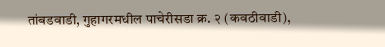तांबडवाडी, गुहागरमधील पाचेरीसडा क्र. २ (कवठीवाडी),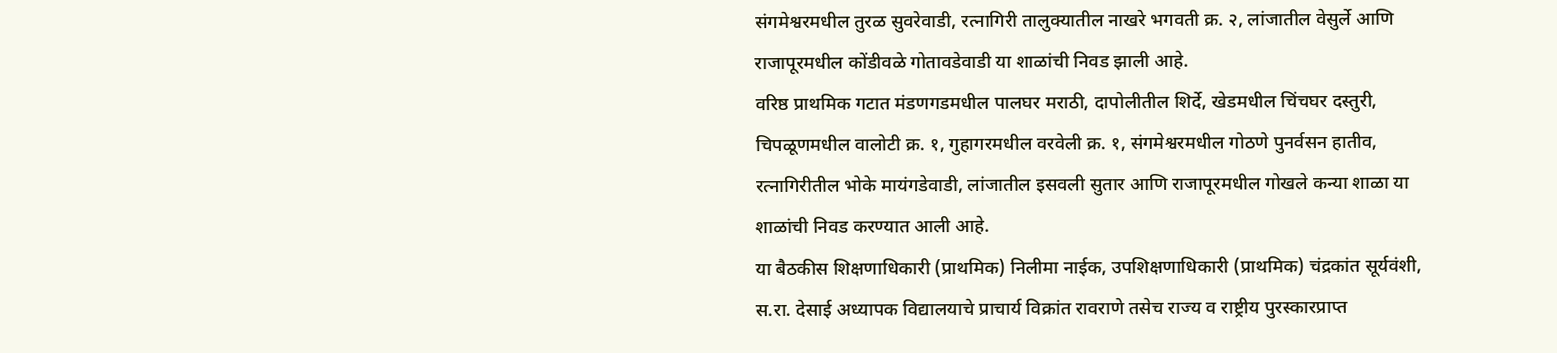संगमेश्वरमधील तुरळ सुवरेवाडी, रत्नागिरी तालुक्यातील नाखरे भगवती क्र. २, लांजातील वेसुर्ले आणि राजापूरमधील कोंडीवळे गोतावडेवाडी या शाळांची निवड झाली आहे.
वरिष्ठ प्राथमिक गटात मंडणगडमधील पालघर मराठी, दापोलीतील शिर्दे, खेडमधील चिंचघर दस्तुरी, चिपळूणमधील वालोटी क्र. १, गुहागरमधील वरवेली क्र. १, संगमेश्वरमधील गोठणे पुनर्वसन हातीव, रत्नागिरीतील भोके मायंगडेवाडी, लांजातील इसवली सुतार आणि राजापूरमधील गोखले कन्या शाळा या शाळांची निवड करण्यात आली आहे.
या बैठकीस शिक्षणाधिकारी (प्राथमिक) निलीमा नाईक, उपशिक्षणाधिकारी (प्राथमिक) चंद्रकांत सूर्यवंशी, स.रा. देसाई अध्यापक विद्यालयाचे प्राचार्य विक्रांत रावराणे तसेच राज्य व राष्ट्रीय पुरस्कारप्राप्त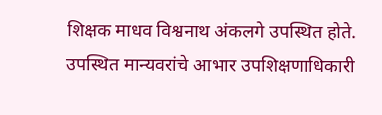शिक्षक माधव विश्वनाथ अंकलगे उपस्थित होते. उपस्थित मान्यवरांचे आभार उपशिक्षणाधिकारी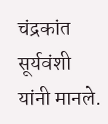चंद्रकांत सूर्यवंशी यांनी मानले.